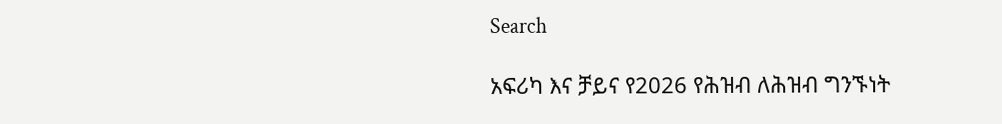Search

አፍሪካ እና ቻይና የ2026 የሕዝብ ለሕዝብ ግንኙነት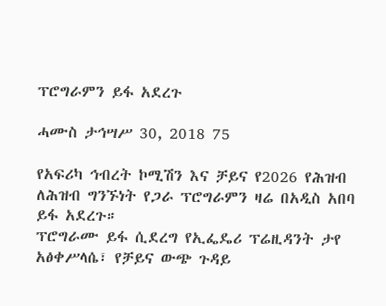ፕሮግራምን ይፋ አደረጉ

ሓሙስ ታኅሣሥ 30, 2018 75

የአፍሪካ ኅብረት ኮሚሽን እና ቻይና የ2026 የሕዝብ ለሕዝብ ግንኙነት የጋራ ፕሮግራምን ዛሬ በአዲስ አበባ ይፋ አደረጉ።
ፕሮግራሙ ይፋ ሲደረግ የኢፌዴሪ ፕሬዚዳንት ታየ አፅቀሥላሴ፣ የቻይና ውጭ ጉዳይ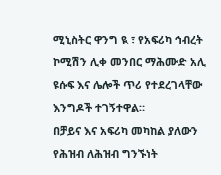ሚኒስትር ዋንግ ዪ ፣ የአፍሪካ ኅብረት ኮሚሽን ሊቀ መንበር ማሕሙድ አሊ ዩሱፍ እና ሌሎች ጥሪ የተደረገላቸው እንግዶች ተገኝተዋል።
በቻይና እና አፍሪካ መካከል ያለውን የሕዝብ ለሕዝብ ግንኙነት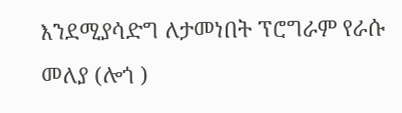እንደሚያሳድግ ለታመነበት ፕሮግራም የራሱ መለያ (ሎጎ )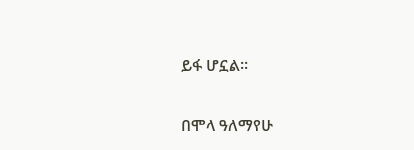ይፋ ሆኗል።

በሞላ ዓለማየሁ